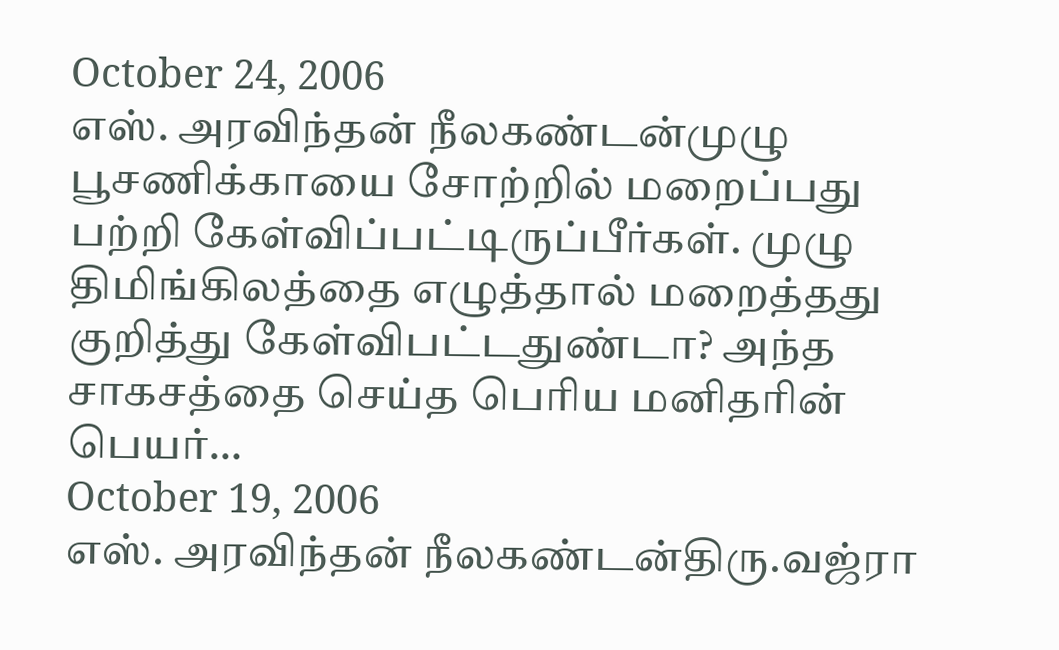October 24, 2006
எஸ். அரவிந்தன் நீலகண்டன்முழு பூசணிக்காயை சோற்றில் மறைப்பது பற்றி கேள்விப்பட்டிருப்பீர்கள். முழு திமிங்கிலத்தை எழுத்தால் மறைத்தது குறித்து கேள்விபட்டதுண்டா? அந்த சாகசத்தை செய்த பெரிய மனிதரின் பெயர்…
October 19, 2006
எஸ். அரவிந்தன் நீலகண்டன்திரு.வஜ்ரா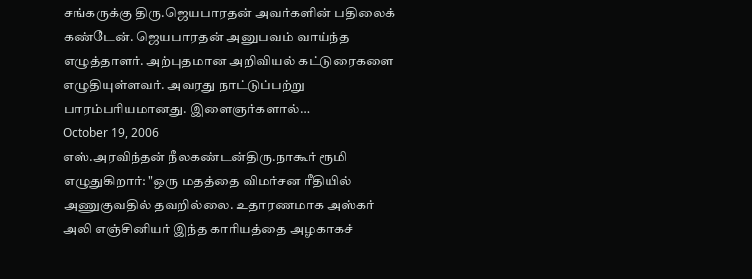சங்கருக்கு திரு.ஜெயபாரதன் அவர்களின் பதிலைக் கண்டேன். ஜெயபாரதன் அனுபவம் வாய்ந்த எழுத்தாளர். அற்புதமான அறிவியல் கட்டுரைகளை எழுதியுள்ளவர். அவரது நாட்டுப்பற்று பாரம்பரியமானது. இளைஞர்களால்…
October 19, 2006
எஸ்.அரவிந்தன் நீலகண்டன்திரு.நாகூர் ரூமி எழுதுகிறார்: "ஒரு மதத்தை விமர்சன ரீதியில் அணுகுவதில் தவறில்லை. உதாரணமாக அஸ்கர் அலி எஞ்சினியர் இந்த காரியத்தை அழகாகச்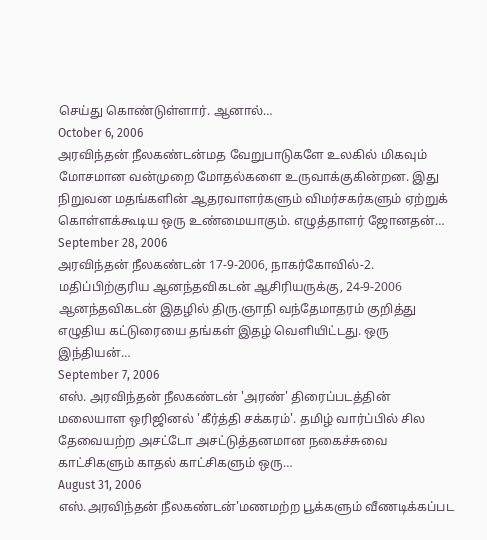செய்து கொண்டுள்ளார். ஆனால்…
October 6, 2006
அரவிந்தன் நீலகண்டன்மத வேறுபாடுகளே உலகில் மிகவும் மோசமான வன்முறை மோதல்களை உருவாக்குகின்றன. இது நிறுவன மதங்களின் ஆதரவாளர்களும் விமர்சகர்களும் ஏற்றுக் கொள்ளக்கூடிய ஒரு உண்மையாகும். எழுத்தாளர் ஜோனதன்…
September 28, 2006
அரவிந்தன் நீலகண்டன் 17-9-2006, நாகர்கோவில்-2. மதிப்பிற்குரிய ஆனந்தவிகடன் ஆசிரியருக்கு, 24-9-2006 ஆனந்தவிகடன் இதழில் திரு.ஞாநி வந்தேமாதரம் குறித்து எழுதிய கட்டுரையை தங்கள் இதழ் வெளியிட்டது. ஒரு இந்தியன்…
September 7, 2006
எஸ். அரவிந்தன் நீலகண்டன் 'அரண்' திரைப்படத்தின் மலையாள ஒரிஜினல் 'கீர்த்தி சக்கரம்'. தமிழ் வார்ப்பில் சில தேவையற்ற அசட்டோ அசட்டுத்தனமான நகைச்சுவை காட்சிகளும் காதல் காட்சிகளும் ஒரு…
August 31, 2006
எஸ்.அரவிந்தன் நீலகண்டன்'மணமற்ற பூக்களும் வீணடிக்கப்பட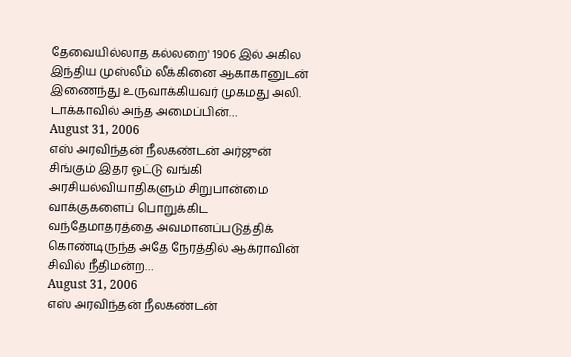தேவையில்லாத கல்லறை' 1906 இல் அகில இந்திய முஸ்லீம் லீக்கினை ஆகாகானுடன் இணைந்து உருவாக்கியவர் முகமது அலி. டாக்காவில் அந்த அமைப்பின்…
August 31, 2006
எஸ் அரவிந்தன் நீலகண்டன் அர்ஜுன் சிங்கும் இதர ஓட்டு வங்கி அரசியல்வியாதிகளும் சிறுபான்மை வாக்குகளைப் பொறுக்கிட வந்தேமாதரத்தை அவமானப்படுத்திக் கொண்டிருந்த அதே நேரத்தில் ஆக்ராவின் சிவில் நீதிமன்ற…
August 31, 2006
எஸ் அரவிந்தன் நீலகண்டன்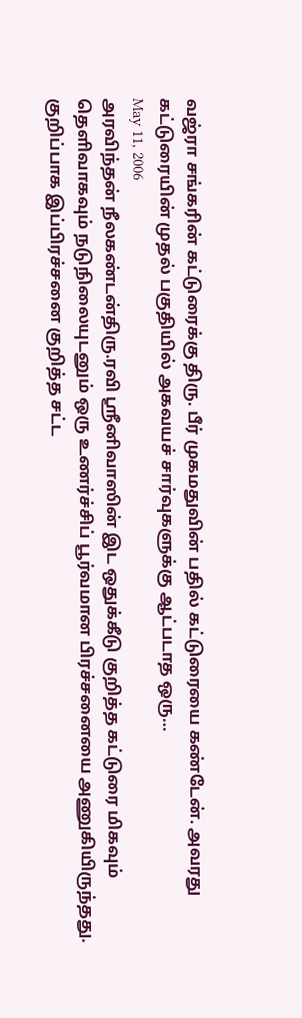வஜ்ரா சங்கரின் கட்டுரைக்கு திரு. பீர் முகமதுவின் பதில் கட்டுரையை கண்டேன். அவரது கட்டுரையின் முதல் பகுதியில் அகவயச் சார்வுகளுக்கு ஆட்படாத ஒரு…
May 11, 2006
அரவிந்தன் நீலகண்டன்திரு.ரவி ஸ்ரீனிவாஸின் இட ஒதுக்கீடு குறித்த கட்டுரை மிகவும் தெளிவாகவும் நடுநிலையுடனும் ஒரு உணர்ச்சிப் பூர்வமான பிரச்சனையை அணுகியிருந்தது. குறிப்பாக இப்பிரச்சனை குறித்த சட்ட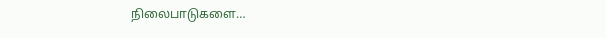நிலைபாடுகளை…